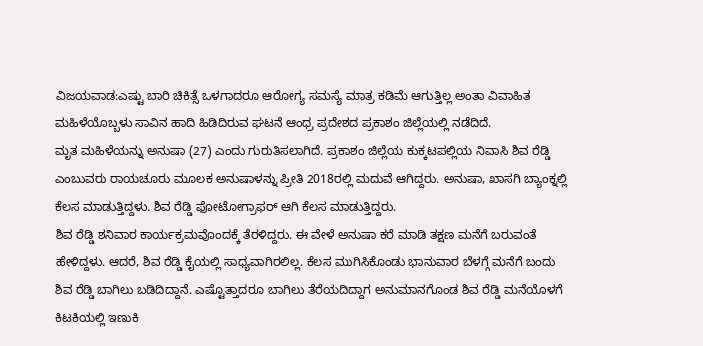ವಿಜಯವಾಡ:ಎಷ್ಟು ಬಾರಿ ಚಿಕಿತ್ಸೆ ಒಳಗಾದರೂ ಆರೋಗ್ಯ ಸಮಸ್ಯೆ ಮಾತ್ರ ಕಡಿಮೆ ಆಗುತ್ತಿಲ್ಲ ಅಂತಾ ವಿವಾಹಿತ ಮಹಿಳೆಯೊಬ್ಬಳು ಸಾವಿನ ಹಾದಿ ಹಿಡಿದಿರುವ ಘಟನೆ ಆಂಧ್ರ ಪ್ರದೇಶದ ಪ್ರಕಾಶಂ ಜಿಲ್ಲೆಯಲ್ಲಿ ನಡೆದಿದೆ.
ಮೃತ ಮಹಿಳೆಯನ್ನು ಅನುಷಾ (27) ಎಂದು ಗುರುತಿಸಲಾಗಿದೆ. ಪ್ರಕಾಶಂ ಜಿಲ್ಲೆಯ ಕುಕ್ಕಟಪಲ್ಲಿಯ ನಿವಾಸಿ ಶಿವ ರೆಡ್ಡಿ ಎಂಬುವರು ರಾಯಚೂರು ಮೂಲಕ ಅನುಷಾಳನ್ನು ಪ್ರೀತಿ 2018ರಲ್ಲಿ ಮದುವೆ ಆಗಿದ್ದರು. ಅನುಷಾ, ಖಾಸಗಿ ಬ್ಯಾಂಕ್ನಲ್ಲಿ ಕೆಲಸ ಮಾಡುತ್ತಿದ್ದಳು. ಶಿವ ರೆಡ್ಡಿ ಫೋಟೋಗ್ರಾಫರ್ ಆಗಿ ಕೆಲಸ ಮಾಡುತ್ತಿದ್ದರು.
ಶಿವ ರೆಡ್ಡಿ ಶನಿವಾರ ಕಾರ್ಯಕ್ರಮವೊಂದಕ್ಕೆ ತೆರಳಿದ್ದರು. ಈ ವೇಳೆ ಅನುಷಾ ಕರೆ ಮಾಡಿ ತಕ್ಷಣ ಮನೆಗೆ ಬರುವಂತೆ ಹೇಳಿದ್ದಳು. ಆದರೆ, ಶಿವ ರೆಡ್ಡಿ ಕೈಯಲ್ಲಿ ಸಾಧ್ಯವಾಗಿರಲಿಲ್ಲ. ಕೆಲಸ ಮುಗಿಸಿಕೊಂಡು ಭಾನುವಾರ ಬೆಳಗ್ಗೆ ಮನೆಗೆ ಬಂದು ಶಿವ ರೆಡ್ಡಿ ಬಾಗಿಲು ಬಡಿದಿದ್ದಾನೆ. ಎಷ್ಟೊತ್ತಾದರೂ ಬಾಗಿಲು ತೆರೆಯದಿದ್ದಾಗ ಅನುಮಾನಗೊಂಡ ಶಿವ ರೆಡ್ಡಿ ಮನೆಯೊಳಗೆ ಕಿಟಕಿಯಲ್ಲಿ ಇಣುಕಿ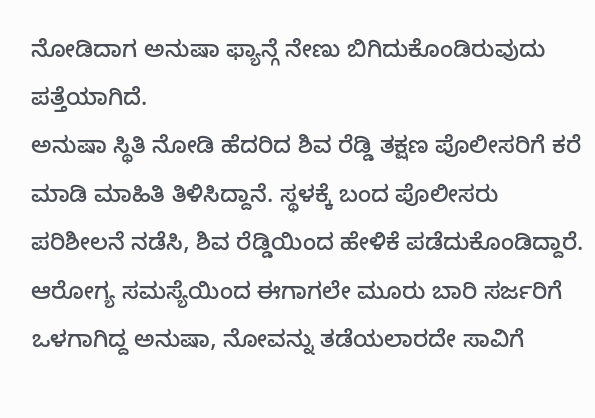ನೋಡಿದಾಗ ಅನುಷಾ ಫ್ಯಾನ್ಗೆ ನೇಣು ಬಿಗಿದುಕೊಂಡಿರುವುದು ಪತ್ತೆಯಾಗಿದೆ.
ಅನುಷಾ ಸ್ಥಿತಿ ನೋಡಿ ಹೆದರಿದ ಶಿವ ರೆಡ್ಡಿ ತಕ್ಷಣ ಪೊಲೀಸರಿಗೆ ಕರೆ ಮಾಡಿ ಮಾಹಿತಿ ತಿಳಿಸಿದ್ದಾನೆ. ಸ್ಥಳಕ್ಕೆ ಬಂದ ಪೊಲೀಸರು ಪರಿಶೀಲನೆ ನಡೆಸಿ, ಶಿವ ರೆಡ್ಡಿಯಿಂದ ಹೇಳಿಕೆ ಪಡೆದುಕೊಂಡಿದ್ದಾರೆ. ಆರೋಗ್ಯ ಸಮಸ್ಯೆಯಿಂದ ಈಗಾಗಲೇ ಮೂರು ಬಾರಿ ಸರ್ಜರಿಗೆ ಒಳಗಾಗಿದ್ದ ಅನುಷಾ, ನೋವನ್ನು ತಡೆಯಲಾರದೇ ಸಾವಿಗೆ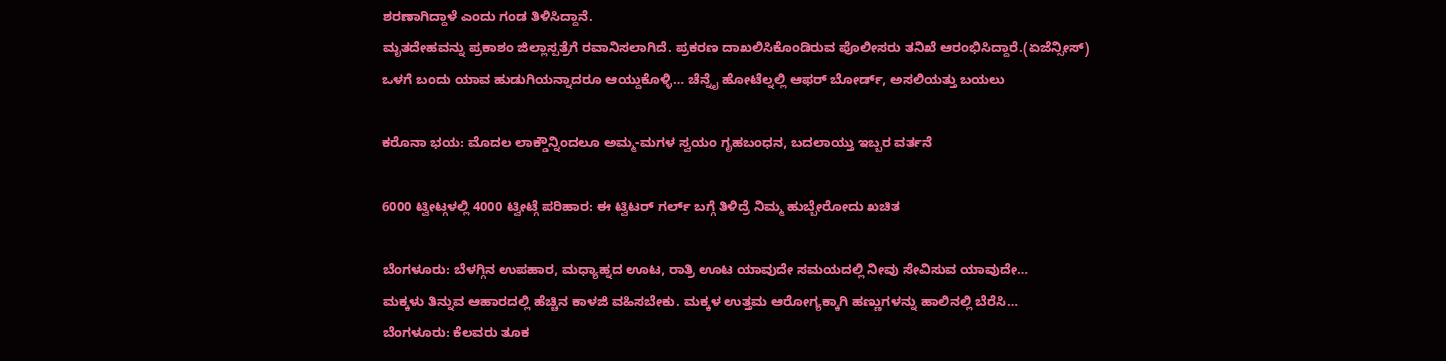ಶರಣಾಗಿದ್ದಾಳೆ ಎಂದು ಗಂಡ ತಿಳಿಸಿದ್ದಾನೆ.
ಮೃತದೇಹವನ್ನು ಪ್ರಕಾಶಂ ಜಿಲ್ಲಾಸ್ಪತ್ರೆಗೆ ರವಾನಿಸಲಾಗಿದೆ. ಪ್ರಕರಣ ದಾಖಲಿಸಿಕೊಂಡಿರುವ ಪೊಲೀಸರು ತನಿಖೆ ಆರಂಭಿಸಿದ್ದಾರೆ.(ಏಜೆನ್ಸೀಸ್)
ಒಳಗೆ ಬಂದು ಯಾವ ಹುಡುಗಿಯನ್ನಾದರೂ ಆಯ್ದುಕೊಳ್ಳಿ… ಚೆನ್ನೈ ಹೋಟೆಲ್ನಲ್ಲಿ ಆಫರ್ ಬೋರ್ಡ್, ಅಸಲಿಯತ್ತು ಬಯಲು

ಕರೊನಾ ಭಯ: ಮೊದಲ ಲಾಕ್ಡೌನ್ನಿಂದಲೂ ಅಮ್ಮ-ಮಗಳ ಸ್ವಯಂ ಗೃಹಬಂಧನ, ಬದಲಾಯ್ತು ಇಬ್ಬರ ವರ್ತನೆ

6000 ಟ್ವೀಟ್ಗಳಲ್ಲಿ 4000 ಟ್ವೀಟ್ಗೆ ಪರಿಹಾರ: ಈ ಟ್ವಿಟರ್ ಗರ್ಲ್ ಬಗ್ಗೆ ತಿಳಿದ್ರೆ ನಿಮ್ಮ ಹುಬ್ಬೇರೋದು ಖಚಿತ

ಬೆಂಗಳೂರು: ಬೆಳಗ್ಗಿನ ಉಪಹಾರ, ಮಧ್ಯಾಹ್ನದ ಊಟ, ರಾತ್ರಿ ಊಟ ಯಾವುದೇ ಸಮಯದಲ್ಲಿ ನೀವು ಸೇವಿಸುವ ಯಾವುದೇ…
ಮಕ್ಕಳು ತಿನ್ನುವ ಆಹಾರದಲ್ಲಿ ಹೆಚ್ಚಿನ ಕಾಳಜಿ ವಹಿಸಬೇಕು. ಮಕ್ಕಳ ಉತ್ತಮ ಆರೋಗ್ಯಕ್ಕಾಗಿ ಹಣ್ಣುಗಳನ್ನು ಹಾಲಿನಲ್ಲಿ ಬೆರೆಸಿ…
ಬೆಂಗಳೂರು: ಕೆಲವರು ತೂಕ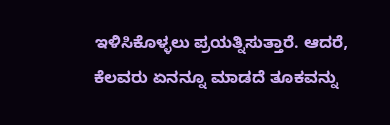ಇಳಿಸಿಕೊಳ್ಳಲು ಪ್ರಯತ್ನಿಸುತ್ತಾರೆ. ಆದರೆ, ಕೆಲವರು ಏನನ್ನೂ ಮಾಡದೆ ತೂಕವನ್ನು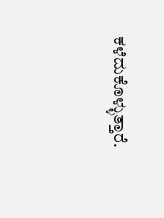ಕಳೆದುಕೊಳ್ಳುತ್ತಾರೆ.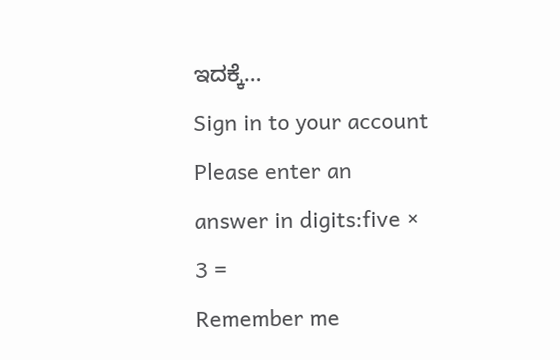ಇದಕ್ಕೆ…
Sign in to your account
Please enter an answer in digits:five × 3 =
Remember me